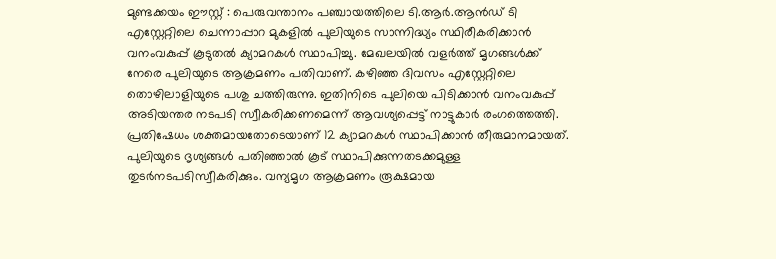മുണ്ടക്കയം ഈസ്റ്റ് : പെരുവന്താനം പഞ്ചായത്തിലെ ടി.ആർ.ആൻഡ് ടി എസ്റ്റേറ്റിലെ ചെന്നാപ്പാറ മുകളിൽ പുലിയുടെ സാന്നിദ്ധ്യം സ്ഥിരീകരിക്കാൻ വനംവകുപ്പ് കൂടുതൽ ക്യാമറകൾ സ്ഥാപിച്ചു. മേഖലയിൽ വളർത്ത് മൃഗങ്ങൾക്ക് നേരെ പുലിയുടെ ആക്രമണം പതിവാണ്. കഴിഞ്ഞ ദിവസം എസ്റ്റേറ്റിലെ തൊഴിലാളിയുടെ പശു ചത്തിരുന്നു. ഇതിനിടെ പുലിയെ പിടിക്കാൻ വനംവകുപ്പ് അടിയന്തര നടപടി സ്വീകരിക്കണമെന്ന് ആവശ്യപ്പെട്ട് നാട്ടുകാർ രംഗത്തെത്തി. പ്രതിഷേധം ശക്തമായതോടെയാണ് 12 ക്യാമറകൾ സ്ഥാപിക്കാൻ തീരുമാനമായത്. പുലിയുടെ ദൃശ്യങ്ങൾ പതിഞ്ഞാൽ കൂട് സ്ഥാപിക്കുന്നതടക്കമുള്ള തുടർനടപടിസ്വീകരിക്കും. വന്യമൃഗ ആക്രമണം രൂക്ഷമായ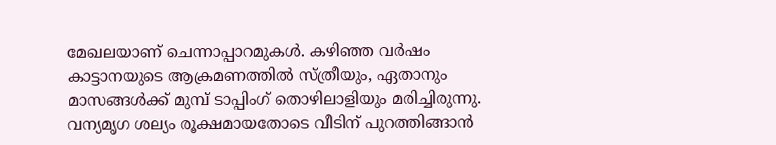മേഖലയാണ് ചെന്നാപ്പാറമുകൾ. കഴിഞ്ഞ വർഷം കാട്ടാനയുടെ ആക്രമണത്തിൽ സ്ത്രീയും, ഏതാനും മാസങ്ങൾക്ക് മുമ്പ് ടാപ്പിംഗ് തൊഴിലാളിയും മരിച്ചിരുന്നു. വന്യമൃഗ ശല്യം രൂക്ഷമായതോടെ വീടിന് പുറത്തിങ്ങാൻ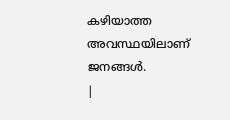കഴിയാത്ത അവസ്ഥയിലാണ് ജനങ്ങൾ.
|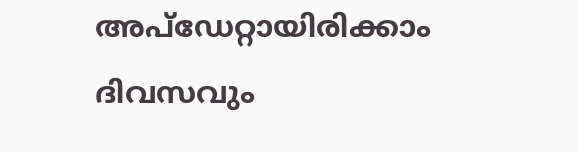അപ്ഡേറ്റായിരിക്കാം ദിവസവും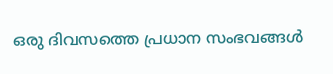ഒരു ദിവസത്തെ പ്രധാന സംഭവങ്ങൾ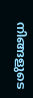നിങ്ങളുടെ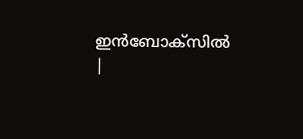ഇൻബോക്സിൽ |